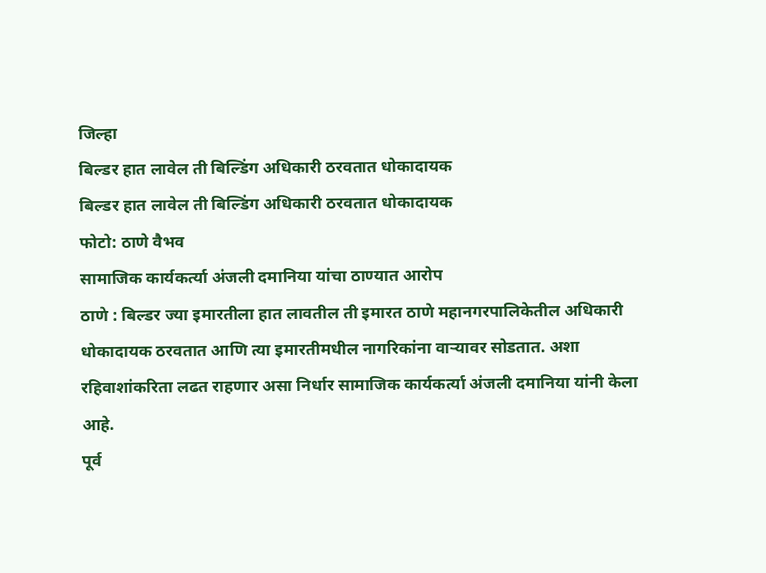जिल्हा
बिल्डर हात लावेल ती बिल्डिंग अधिकारी ठरवतात धोकादायक
बिल्डर हात लावेल ती बिल्डिंग अधिकारी ठरवतात धोकादायक
फोटो: ठाणे वैभव
सामाजिक कार्यकर्त्या अंजली दमानिया यांचा ठाण्यात आरोप
ठाणे : बिल्डर ज्या इमारतीला हात लावतील ती इमारत ठाणे महानगरपालिकेतील अधिकारी धोकादायक ठरवतात आणि त्या इमारतीमधील नागरिकांना वाऱ्यावर सोडतात. अशा रहिवाशांकरिता लढत राहणार असा निर्धार सामाजिक कार्यकर्त्या अंजली दमानिया यांनी केला आहे.
पूर्व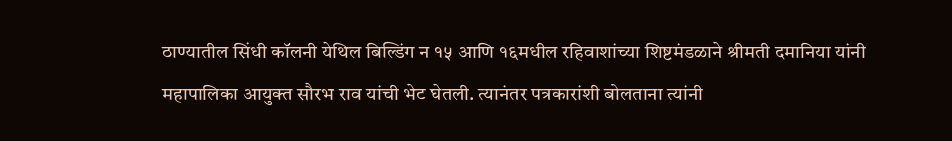ठाण्यातील सिंधी कॉलनी येथिल बिल्डिंग न १५ आणि १६मधील रहिवाशांच्या शिष्टमंडळाने श्रीमती दमानिया यांनी महापालिका आयुक्त सौरभ राव यांची भेट घेतली. त्यानंतर पत्रकारांशी बोलताना त्यांनी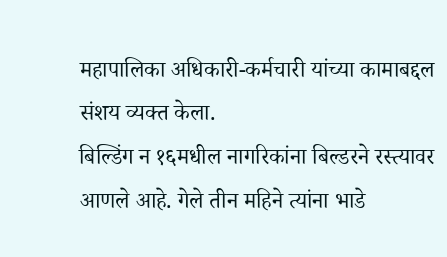महापालिका अधिकारी-कर्मचारी यांच्या कामाबद्दल संशय व्यक्त केला.
बिल्डिंग न १६मधील नागरिकांना बिल्डरने रस्त्यावर आणले आहे. गेले तीन महिने त्यांना भाडे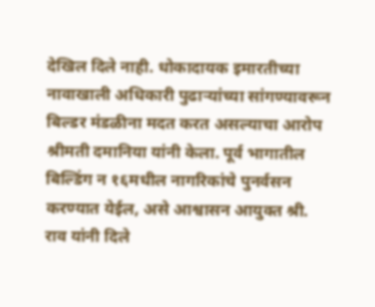देखिल दिले नाही. धोकादायक इमारतीच्या नावाखाली अधिकारी पुढाऱ्यांच्या सांगण्यावरून बिल्डर मंडळीना मदत करत असल्याचा आरोप श्रीमती दमानिया यांनी केला. पूर्व भागातील बिल्डिंग न १६मधील नागरिकांचे पुनर्वसन करण्यात येईल, असे आश्वासन आयुक्त श्री. राव यांनी दिले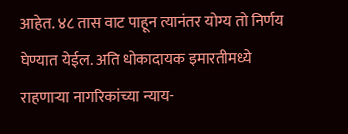आहेत. ४८ तास वाट पाहून त्यानंतर योग्य तो निर्णय घेण्यात येईल. अति धोकादायक इमारतीमध्ये राहणाऱ्या नागरिकांच्या न्याय-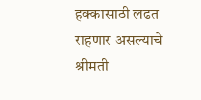हक्कासाठी लढत राहणार असल्याचे श्रीमती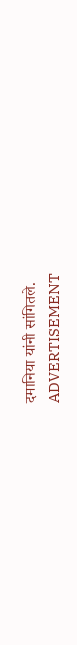दमानिया यांनी सांगितले.
ADVERTISEMENT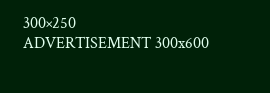300×250
ADVERTISEMENT 300x600